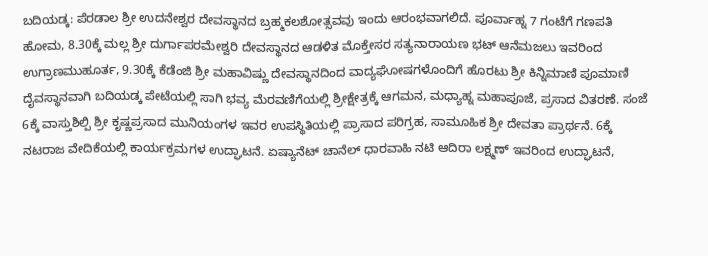ಬದಿಯಡ್ಕ: ಪೆರಡಾಲ ಶ್ರೀ ಉದನೇಶ್ವರ ದೇವಸ್ಥಾನದ ಬ್ರಹ್ಮಕಲಶೋತ್ಸವವು ಇಂದು ಆರಂಭವಾಗಲಿದೆ. ಪೂರ್ವಾಹ್ನ 7 ಗಂಟೆಗೆ ಗಣಪತಿ ಹೋಮ, 8.30ಕ್ಕೆ ಮಲ್ಲ ಶ್ರೀ ದುರ್ಗಾಪರಮೇಶ್ವರಿ ದೇವಸ್ಥಾನದ ಆಡಳಿತ ಮೊಕ್ತೇಸರ ಸತ್ಯನಾರಾಯಣ ಭಟ್ ಆನೆಮಜಲು ಇವರಿಂದ ಉಗ್ರಾಣಮುಹೂರ್ತ, 9.30ಕ್ಕೆ ಕೆಡೆಂಜಿ ಶ್ರೀ ಮಹಾವಿಷ್ಣು ದೇವಸ್ಥಾನದಿಂದ ವಾದ್ಯಘೋಷಗಳೊಂದಿಗೆ ಹೊರಟು ಶ್ರೀ ಕಿನ್ನಿಮಾಣಿ ಪೂಮಾಣಿ ದೈವಸ್ಥಾನವಾಗಿ ಬದಿಯಡ್ಕ ಪೇಟೆಯಲ್ಲಿ ಸಾಗಿ ಭವ್ಯ ಮೆರವಣಿಗೆಯಲ್ಲಿ ಶ್ರೀಕ್ಷೇತ್ರಕ್ಕೆ ಆಗಮನ, ಮಧ್ಯಾಹ್ನ ಮಹಾಪೂಜೆ, ಪ್ರಸಾದ ವಿತರಣೆ. ಸಂಜೆ 6ಕ್ಕೆ ವಾಸ್ತುಶಿಲ್ಪಿ ಶ್ರೀ ಕೃಷ್ಣಪ್ರಸಾದ ಮುನಿಯಂಗಳ ಇವರ ಉಪಸ್ಥಿತಿಯಲ್ಲಿ ಪ್ರಾಸಾದ ಪರಿಗ್ರಹ, ಸಾಮೂಹಿಕ ಶ್ರೀ ದೇವತಾ ಪ್ರಾರ್ಥನೆ. 6ಕ್ಕೆ ನಟರಾಜ ವೇದಿಕೆಯಲ್ಲಿ ಕಾರ್ಯಕ್ರಮಗಳ ಉದ್ಘಾಟನೆ. ಏಷ್ಯಾನೆಟ್ ಚಾನೆಲ್ ಧಾರವಾಹಿ ನಟಿ ಆದಿರಾ ಲಕ್ಷ್ಮಣ್ ಇವರಿಂದ ಉದ್ಘಾಟನೆ,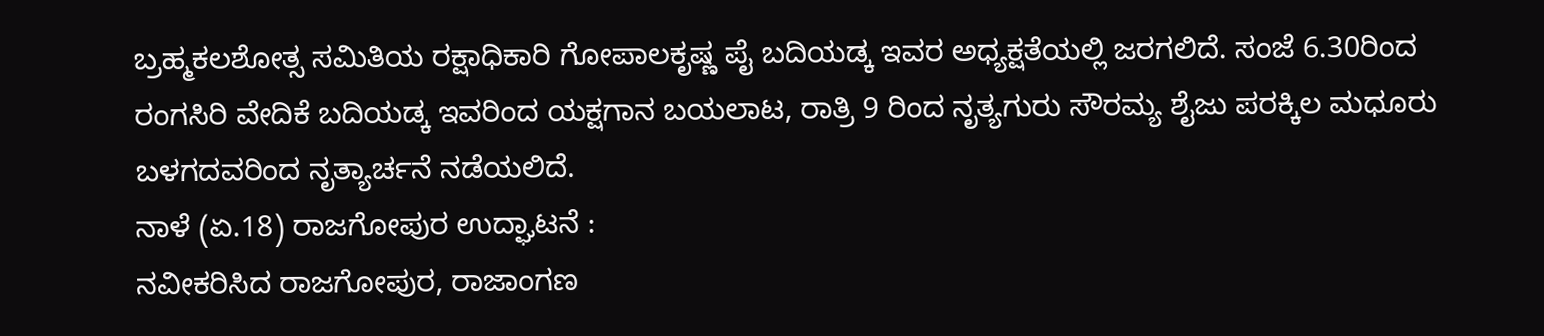ಬ್ರಹ್ಮಕಲಶೋತ್ಸ ಸಮಿತಿಯ ರಕ್ಷಾಧಿಕಾರಿ ಗೋಪಾಲಕೃಷ್ಣ ಪೈ ಬದಿಯಡ್ಕ ಇವರ ಅಧ್ಯಕ್ಷತೆಯಲ್ಲಿ ಜರಗಲಿದೆ. ಸಂಜೆ 6.30ರಿಂದ ರಂಗಸಿರಿ ವೇದಿಕೆ ಬದಿಯಡ್ಕ ಇವರಿಂದ ಯಕ್ಷಗಾನ ಬಯಲಾಟ, ರಾತ್ರಿ 9 ರಿಂದ ನೃತ್ಯಗುರು ಸೌರಮ್ಯ ಶೈಜು ಪರಕ್ಕಿಲ ಮಧೂರು ಬಳಗದವರಿಂದ ನೃತ್ಯಾರ್ಚನೆ ನಡೆಯಲಿದೆ.
ನಾಳೆ (ಏ.18) ರಾಜಗೋಪುರ ಉದ್ಘಾಟನೆ :
ನವೀಕರಿಸಿದ ರಾಜಗೋಪುರ, ರಾಜಾಂಗಣ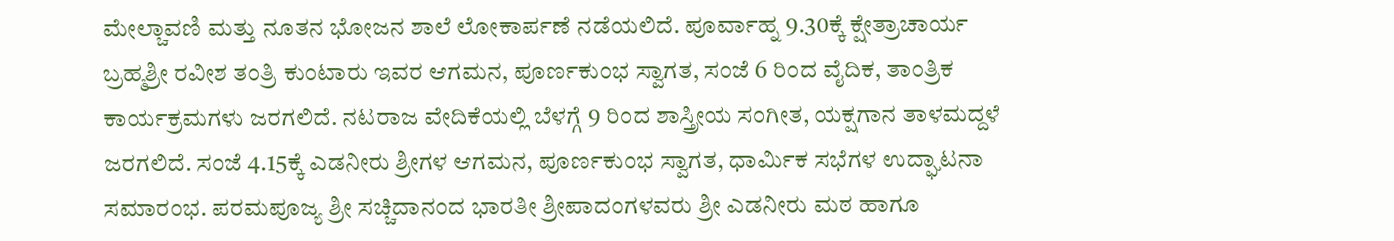ಮೇಲ್ಚಾವಣಿ ಮತ್ತು ನೂತನ ಭೋಜನ ಶಾಲೆ ಲೋಕಾರ್ಪಣೆ ನಡೆಯಲಿದೆ. ಪೂರ್ವಾಹ್ನ 9.30ಕ್ಕೆ ಕ್ಷೇತ್ರಾಚಾರ್ಯ ಬ್ರಹ್ಮಶ್ರೀ ರವೀಶ ತಂತ್ರಿ ಕುಂಟಾರು ಇವರ ಆಗಮನ, ಪೂರ್ಣಕುಂಭ ಸ್ವಾಗತ, ಸಂಜೆ 6 ರಿಂದ ವೈದಿಕ, ತಾಂತ್ರಿಕ ಕಾರ್ಯಕ್ರಮಗಳು ಜರಗಲಿದೆ. ನಟರಾಜ ವೇದಿಕೆಯಲ್ಲಿ ಬೆಳಗ್ಗೆ 9 ರಿಂದ ಶಾಸ್ತ್ರೀಯ ಸಂಗೀತ, ಯಕ್ಷಗಾನ ತಾಳಮದ್ದಳೆ ಜರಗಲಿದೆ. ಸಂಜೆ 4.15ಕ್ಕೆ ಎಡನೀರು ಶ್ರೀಗಳ ಆಗಮನ, ಪೂರ್ಣಕುಂಭ ಸ್ವಾಗತ, ಧಾರ್ಮಿಕ ಸಭೆಗಳ ಉದ್ಘಾಟನಾ ಸಮಾರಂಭ. ಪರಮಪೂಜ್ಯ ಶ್ರೀ ಸಚ್ಚಿದಾನಂದ ಭಾರತೀ ಶ್ರೀಪಾದಂಗಳವರು ಶ್ರೀ ಎಡನೀರು ಮಠ ಹಾಗೂ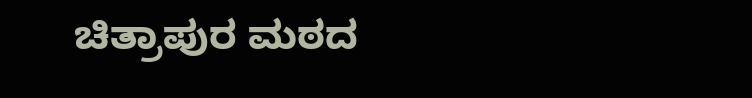ಚಿತ್ರಾಪುರ ಮಠದ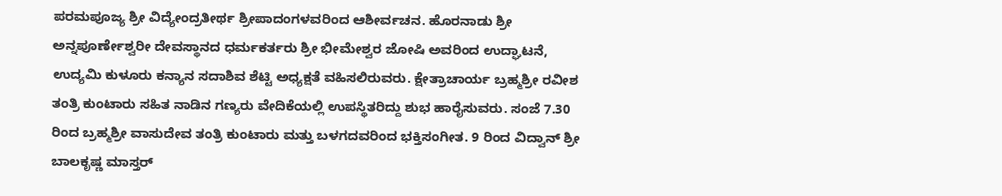ಪರಮಪೂಜ್ಯ ಶ್ರೀ ವಿದ್ಯೇಂದ್ರತೀರ್ಥ ಶ್ರೀಪಾದಂಗಳವರಿಂದ ಆಶೀರ್ವಚನ. ಹೊರನಾಡು ಶ್ರೀ ಅನ್ನಪೂರ್ಣೇಶ್ವರೀ ದೇವಸ್ಥಾನದ ಧರ್ಮಕರ್ತರು ಶ್ರೀ ಭೀಮೇಶ್ವರ ಜೋಷಿ ಅವರಿಂದ ಉದ್ಘಾಟನೆ, ಉದ್ಯಮಿ ಕುಳೂರು ಕನ್ಯಾನ ಸದಾಶಿವ ಶೆಟ್ಟಿ ಅಧ್ಯಕ್ಷತೆ ವಹಿಸಲಿರುವರು. ಕ್ಷೇತ್ರಾಚಾರ್ಯ ಬ್ರಹ್ಮಶ್ರೀ ರವೀಶ ತಂತ್ರಿ ಕುಂಟಾರು ಸಹಿತ ನಾಡಿನ ಗಣ್ಯರು ವೇದಿಕೆಯಲ್ಲಿ ಉಪಸ್ಥಿತರಿದ್ದು ಶುಭ ಹಾರೈಸುವರು. ಸಂಜೆ 7.30 ರಿಂದ ಬ್ರಹ್ಮಶ್ರೀ ವಾಸುದೇವ ತಂತ್ರಿ ಕುಂಟಾರು ಮತ್ತು ಬಳಗದವರಿಂದ ಭಕ್ತಿಸಂಗೀತ. 9 ರಿಂದ ವಿದ್ವಾನ್ ಶ್ರೀ ಬಾಲಕೃಷ್ಣ ಮಾಸ್ತರ್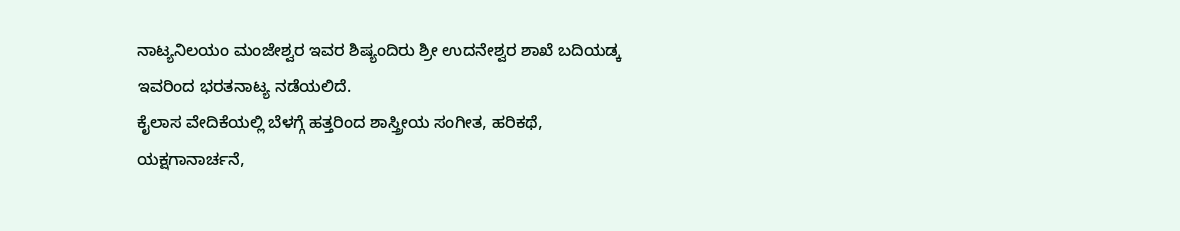ನಾಟ್ಯನಿಲಯಂ ಮಂಜೇಶ್ವರ ಇವರ ಶಿಷ್ಯಂದಿರು ಶ್ರೀ ಉದನೇಶ್ವರ ಶಾಖೆ ಬದಿಯಡ್ಕ ಇವರಿಂದ ಭರತನಾಟ್ಯ ನಡೆಯಲಿದೆ.
ಕೈಲಾಸ ವೇದಿಕೆಯಲ್ಲಿ ಬೆಳಗ್ಗೆ ಹತ್ತರಿಂದ ಶಾಸ್ತ್ರೀಯ ಸಂಗೀತ, ಹರಿಕಥೆ, ಯಕ್ಷಗಾನಾರ್ಚನೆ,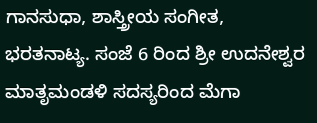ಗಾನಸುಧಾ, ಶಾಸ್ತ್ರೀಯ ಸಂಗೀತ, ಭರತನಾಟ್ಯ. ಸಂಜೆ 6 ರಿಂದ ಶ್ರೀ ಉದನೇಶ್ವರ ಮಾತೃಮಂಡಳಿ ಸದಸ್ಯರಿಂದ ಮೆಗಾ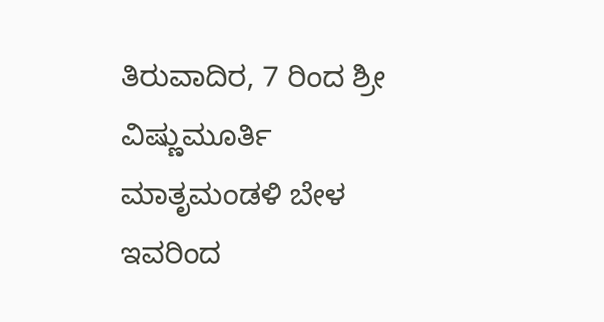ತಿರುವಾದಿರ, 7 ರಿಂದ ಶ್ರೀ ವಿಷ್ಣುಮೂರ್ತಿ ಮಾತೃಮಂಡಳಿ ಬೇಳ ಇವರಿಂದ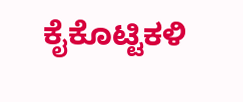ಕೈಕೊಟ್ಟಿಕಳಿ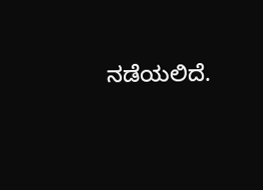ನಡೆಯಲಿದೆ.